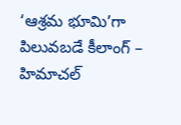‘ఆశ్రమ భూమి’గా పిలువబడే కీలాంగ్ – హిమాచల్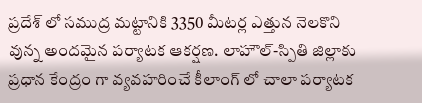ప్రదేశ్ లో సముద్ర మట్టానికి 3350 మీటర్ల ఎత్తున నెలకొని వున్న అందమైన పర్యాటక ఆకర్షణ. లాహౌల్-స్పితి జిల్లాకు ప్రధాన కేంద్రం గా వ్యవహరించే కీలాంగ్ లో చాలా పర్యాటక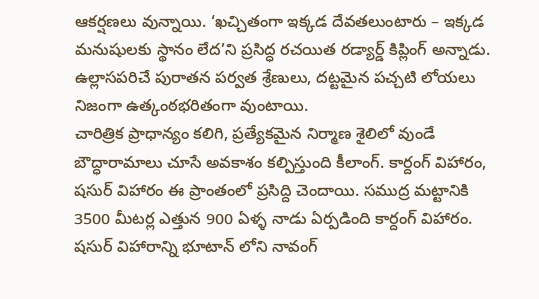ఆకర్షణలు వున్నాయి. ‘ఖచ్చితంగా ఇక్కడ దేవతలుంటారు – ఇక్కడ మనుషులకు స్థానం లేద’ని ప్రసిద్ధ రచయిత రడ్యార్డ్ కిప్లింగ్ అన్నాడు. ఉల్లాసపరిచే పురాతన పర్వత శ్రేణులు, దట్టమైన పచ్చటి లోయలు నిజంగా ఉత్కంఠభరితంగా వుంటాయి.
చారిత్రిక ప్రాధాన్యం కలిగి, ప్రత్యేకమైన నిర్మాణ శైలిలో వుండే బౌద్ధారామాలు చూసే అవకాశం కల్పిస్తుంది కీలాంగ్. కార్దంగ్ విహారం, షసుర్ విహారం ఈ ప్రాంతంలో ప్రసిద్ది చెందాయి. సముద్ర మట్టానికి 3500 మీటర్ల ఎత్తున 900 ఏళ్ళ నాడు ఏర్పడింది కార్దంగ్ విహారం. షసుర్ విహారాన్ని భూటాన్ లోని నావంగ్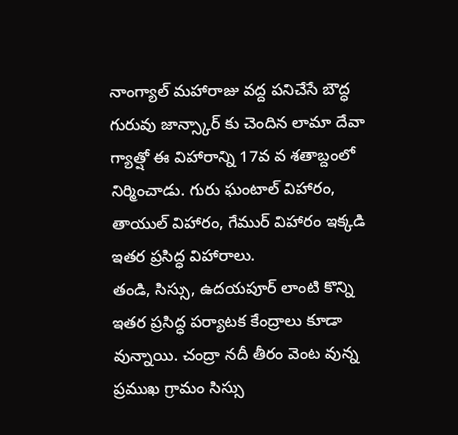నాంగ్యాల్ మహారాజు వద్ద పనిచేసే బౌద్ధ గురువు జాన్స్కార్ కు చెందిన లామా దేవా గ్యాత్షో ఈ విహారాన్ని 17వ వ శతాబ్దంలో నిర్మించాడు. గురు ఘంటాల్ విహారం, తాయుల్ విహారం, గేముర్ విహారం ఇక్కడి ఇతర ప్రసిద్ధ విహారాలు.
తండి, సిస్సు, ఉదయపూర్ లాంటి కొన్ని ఇతర ప్రసిద్ధ పర్యాటక కేంద్రాలు కూడా వున్నాయి. చంద్రా నదీ తీరం వెంట వున్న ప్రముఖ గ్రామం సిస్సు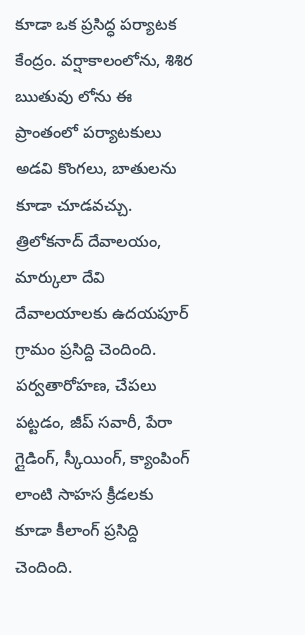కూడా ఒక ప్రసిద్ధ పర్యాటక కేంద్రం. వర్షాకాలంలోను, శిశిర ఋతువు లోను ఈ ప్రాంతంలో పర్యాటకులు అడవి కొంగలు, బాతులను కూడా చూడవచ్చు. త్రిలోకనాద్ దేవాలయం, మార్కులా దేవి దేవాలయాలకు ఉదయపూర్ గ్రామం ప్రసిద్ది చెందింది. పర్వతారోహణ, చేపలు పట్టడం, జీప్ సవారీ, పేరా గ్లైడింగ్, స్కీయింగ్, క్యాంపింగ్ లాంటి సాహస క్రీడలకు కూడా కీలాంగ్ ప్రసిద్ది చెందింది.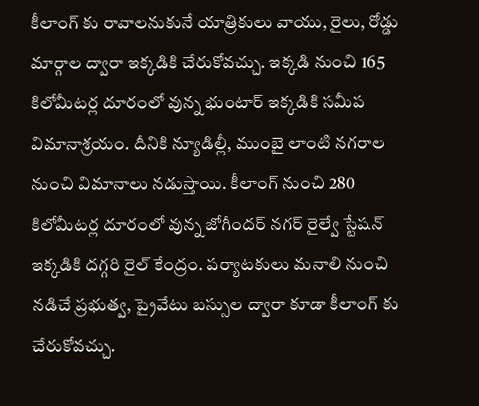కీలాంగ్ కు రావాలనుకునే యాత్రికులు వాయు, రైలు, రోడ్డు మార్గాల ద్వారా ఇక్కడికి చేరుకోవచ్చు. ఇక్కడి నుంచి 165 కిలోమీటర్ల దూరంలో వున్న భు౦టార్ ఇక్కడికి సమీప విమానాశ్రయం. దీనికి న్యూడిల్లీ, ముంబై లాంటి నగరాల నుంచి విమానాలు నడుస్తాయి. కీలాంగ్ నుంచి 280 కిలోమీటర్ల దూరంలో వున్న జోగీందర్ నగర్ రైల్వే స్టేషన్ ఇక్కడికి దగ్గరి రైల్ కేంద్రం. పర్యాటకులు మనాలి నుంచి నడిచే ప్రభుత్వ, ప్రైవేటు బస్సుల ద్వారా కూడా కీలాంగ్ కు చేరుకోవచ్చు.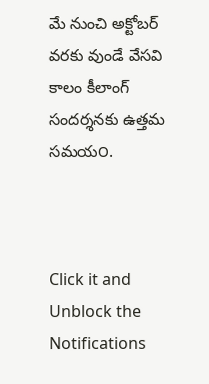మే నుంచి అక్టోబర్ వరకు వుండే వేసవి కాలం కీలాంగ్ సందర్శనకు ఉత్తమ సమయ౦.



Click it and Unblock the Notifications